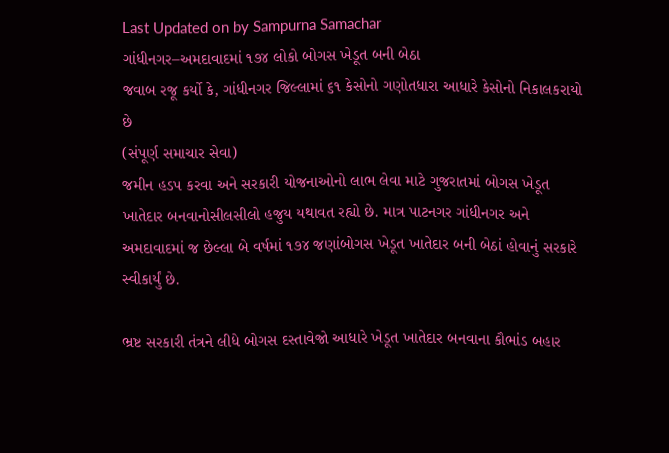Last Updated on by Sampurna Samachar
ગાંધીનગર–અમદાવાદમાં ૧૭૪ લોકો બોગસ ખેડૂત બની બેઠા
જવાબ રજૂ કર્યો કે, ગાંધીનગર જિલ્લામાં ૬૧ કેસોનો ગણોતધારા આધારે કેસોનો નિકાલકરાયો છે
(સંપૂર્ણ સમાચાર સેવા)
જમીન હડપ કરવા અને સરકારી યોજનાઓનો લાભ લેવા માટે ગુજરાતમાં બોગસ ખેડૂત ખાતેદાર બનવાનોસીલસીલો હજુય યથાવત રહ્યો છે. માત્ર પાટનગર ગાંધીનગર અને અમદાવાદમાં જ છેલ્લા બે વર્ષમાં ૧૭૪ જણાંબોગસ ખેડૂત ખાતેદાર બની બેઠાં હોવાનું સરકારે સ્વીકાર્યું છે.

ભ્રષ્ટ સરકારી તંત્રને લીધે બોગસ દસ્તાવેજો આધારે ખેડૂત ખાતેદાર બનવાના કૌભાંડ બહાર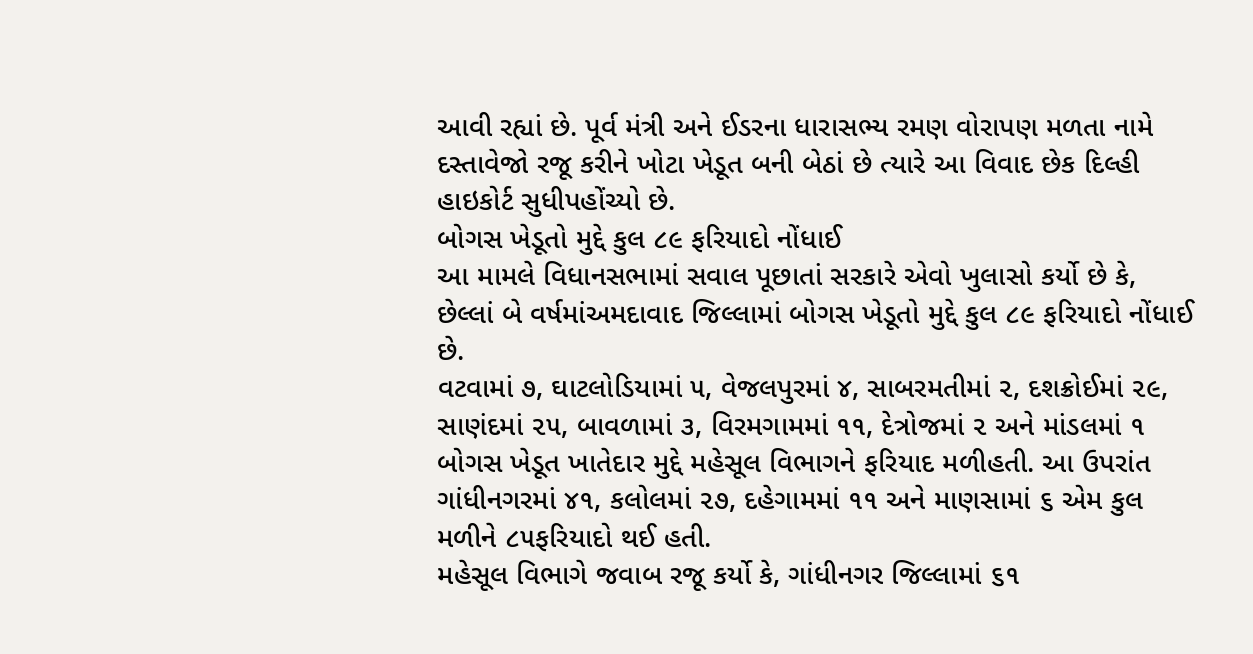આવી રહ્યાં છે. પૂર્વ મંત્રી અને ઈડરના ધારાસભ્ય રમણ વોરાપણ મળતા નામે દસ્તાવેજો રજૂ કરીને ખોટા ખેડૂત બની બેઠાં છે ત્યારે આ વિવાદ છેક દિલ્હી હાઇકોર્ટ સુધીપહોંચ્યો છે.
બોગસ ખેડૂતો મુદ્દે કુલ ૮૯ ફરિયાદો નોંધાઈ
આ મામલે વિધાનસભામાં સવાલ પૂછાતાં સરકારે એવો ખુલાસો કર્યો છે કે, છેલ્લાં બે વર્ષમાંઅમદાવાદ જિલ્લામાં બોગસ ખેડૂતો મુદ્દે કુલ ૮૯ ફરિયાદો નોંધાઈ છે.
વટવામાં ૭, ઘાટલોડિયામાં ૫, વેજલપુરમાં ૪, સાબરમતીમાં ૨, દશક્રોઈમાં ૨૯, સાણંદમાં ૨૫, બાવળામાં ૩, વિરમગામમાં ૧૧, દેત્રોજમાં ૨ અને માંડલમાં ૧ બોગસ ખેડૂત ખાતેદાર મુદ્દે મહેસૂલ વિભાગને ફરિયાદ મળીહતી. આ ઉપરાંત ગાંધીનગરમાં ૪૧, કલોલમાં ૨૭, દહેગામમાં ૧૧ અને માણસામાં ૬ એમ કુલ મળીને ૮૫ફરિયાદો થઈ હતી.
મહેસૂલ વિભાગે જવાબ રજૂ કર્યો કે, ગાંધીનગર જિલ્લામાં ૬૧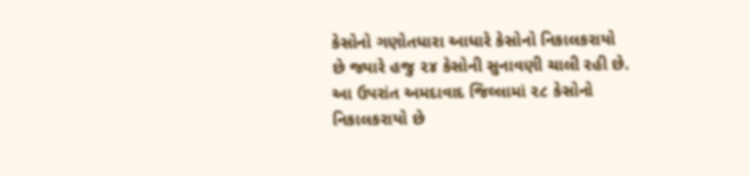કેસોનો ગણોતધારા આધારે કેસોનો નિકાલકરાયો છે જ્યારે હજુ ૨૪ કેસોની સુનાવણી ચાલી રહી છે. આ ઉપરાંત અમદાવાદ જિલ્લામાં ૨૮ કેસોનો નિકાલકરાયો છે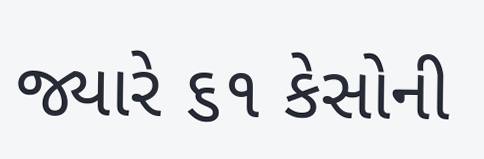જ્યારે ૬૧ કેસોની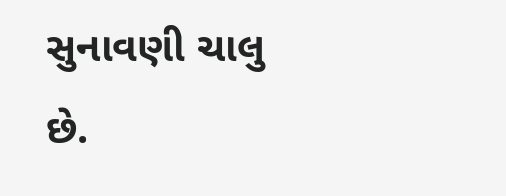સુનાવણી ચાલુ છે.